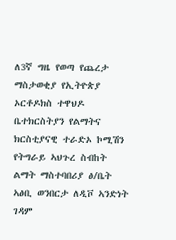ለ3ኛ ግዜ የወጣ የጨረታ ማስታወቂያ የኢትዮጵያ ኦርቶዶክስ ተዋህዶ ቤተክርስትያን የልማትና ክርስቲያናዊ ተራድኦ ኮሚሽን የትግራይ ኣህጉረ ስብከት ልማት ማስተባበሪያ ፅ/ቤት ኣፅቢ ወንበርታ ለዲቮ ኣንድነት ገዳም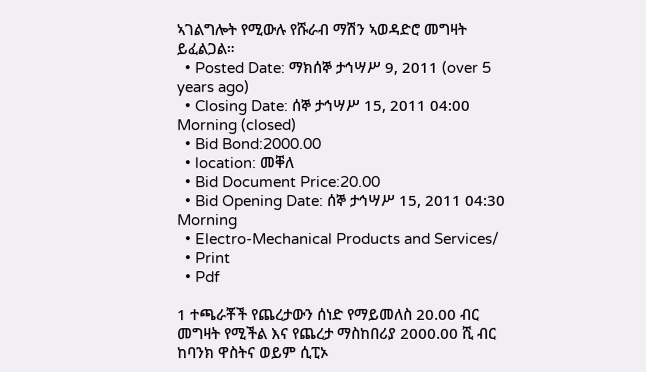ኣገልግሎት የሚውሉ የሹራብ ማሽን ኣወዳድሮ መግዛት ይፈልጋል።
  • Posted Date: ማክሰኞ ታኅሣሥ 9, 2011 (over 5 years ago)
  • Closing Date: ሰኞ ታኅሣሥ 15, 2011 04:00 Morning (closed)
  • Bid Bond:2000.00
  • location: መቐለ
  • Bid Document Price:20.00
  • Bid Opening Date: ሰኞ ታኅሣሥ 15, 2011 04:30 Morning
  • Electro-Mechanical Products and Services/
  • Print
  • Pdf

1 ተጫራቾች የጨረታውን ሰነድ የማይመለስ 20.00 ብር መግዛት የሚችል እና የጨረታ ማስከበሪያ 2000.00 ሺ ብር ከባንክ ዋስትና ወይም ሲፒኦ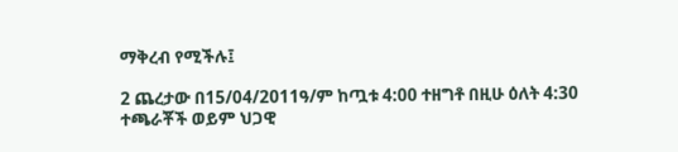ማቅረብ የሚችሉ፤

2 ጨረታው በ15/04/2011ዓ/ም ከጧቱ 4:00 ተዘግቶ በዚሁ ዕለት 4:30 ተጫራቾች ወይም ህጋዊ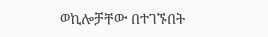ወኪሎቻቸው በተገኙበት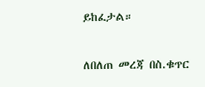ይከፈታል።

ለበለጠ መረጃ በስ.ቁጥር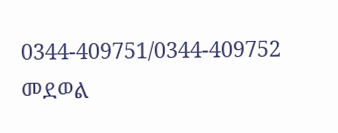0344-409751/0344-409752 መደወል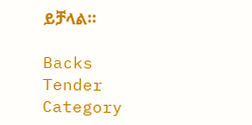ይቻላል።

Backs
Tender Category